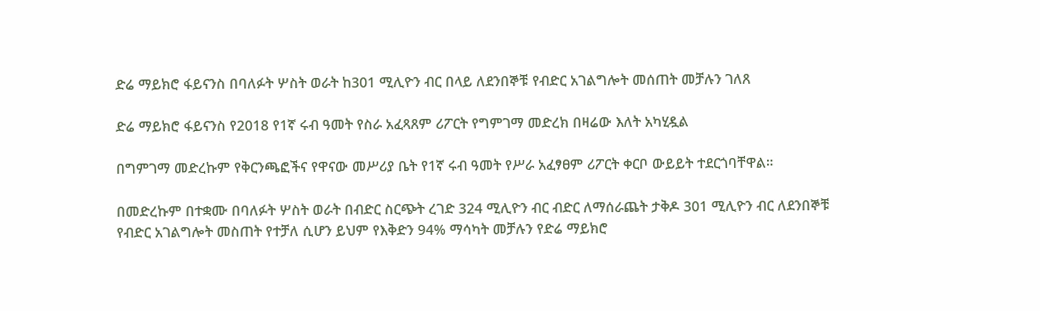ድሬ ማይክሮ ፋይናንስ በባለፉት ሦስት ወራት ከ301 ሚሊዮን ብር በላይ ለደንበኞቹ የብድር አገልግሎት መሰጠት መቻሉን ገለጸ

ድሬ ማይክሮ ፋይናንስ የ2018 የ1ኛ ሩብ ዓመት የስራ አፈጻጸም ሪፖርት የግምገማ መድረክ በዛሬው እለት አካሂዷል

በግምገማ መድረኩም የቅርንጫፎችና የዋናው መሥሪያ ቤት የ1ኛ ሩብ ዓመት የሥራ አፈፃፀም ሪፖርት ቀርቦ ውይይት ተደርጎባቸዋል።

በመድረኩም በተቋሙ በባለፉት ሦስት ወራት በብድር ስርጭት ረገድ 324 ሚሊዮን ብር ብድር ለማሰራጨት ታቅዶ 301 ሚሊዮን ብር ለደንበኞቹ የብድር አገልግሎት መስጠት የተቻለ ሲሆን ይህም የእቅድን 94% ማሳካት መቻሉን የድሬ ማይክሮ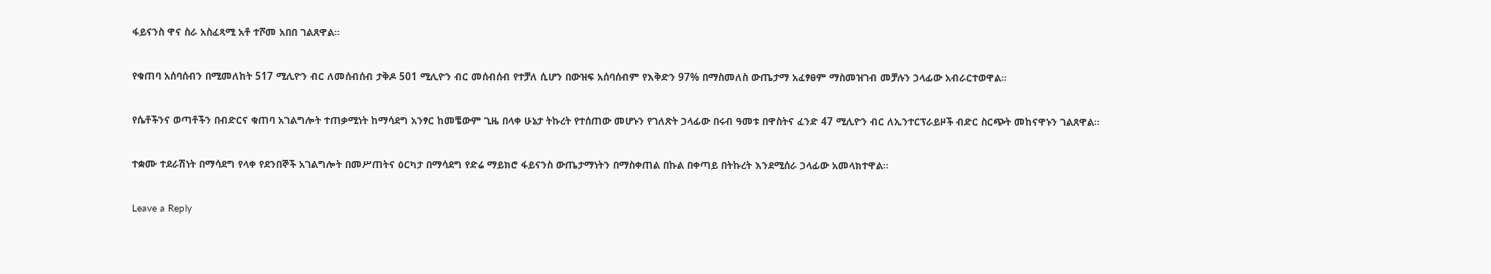ፋይናንስ ዋና ስራ አስፈጻሚ አቶ ተሾመ አበበ ገልጸዋል።

የቁጠባ አሰባሰብን በሚመለከት 517 ሚሊዮን ብር ለመሰብሰብ ታቅዶ 501 ሚሊዮን ብር መሰብሰብ የተቻለ ሲሆን በውዝፍ አሰባሰብም የእቅድን 97% በማስመለስ ውጤታማ አፈፃፀም ማስመዝገብ መቻሉን ኃላፊው አብራርተወዋል።

የሴቶችንና ወጣቶችን በብድርና ቁጠባ አገልግሎት ተጠቃሚነት ከማሳደግ አንፃር ከመቼውም ጊዜ በላቀ ሁኔታ ትኩረት የተሰጠው መሆኑን የገለጽት ኃላፊው በሩብ ዓመቱ በዋስትና ፈንድ 47 ሚሊዮን ብር ለኢንተርፕራይዞች ብድር ስርጭት መከናዋኑን ገልጸዋል።

ተቋሙ ተደራሽነት በማሳደግ የላቀ የደንበኞች አገልግሎት በመሥጠትና ዕርካታ በማሳደግ የድሬ ማይክሮ ፋይናንስ ውጤታማነትን በማስቀጠል በኩል በቀጣይ በትኩረት እንደሚሰራ ኃላፊው አመላክተዋል።

Leave a Reply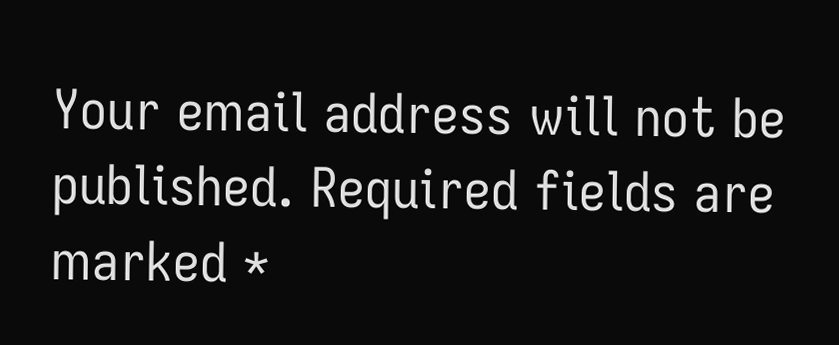Your email address will not be published. Required fields are marked *